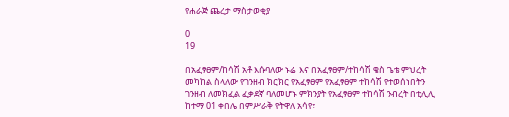የሐራጅ ጨረታ ማስታወቂያ

0
19

በአፈፃፀም/ከሳሽ አቶ እሱባለው ኑሬ  እና በአፈፃፀም/ተከሳሽ ቄስ ጌቴ ምህረት መካከል ስላለው የገንዘብ ክርክር የአፈፃፀም የአፈፃፀም ተከሳሽ የተወሰነበትን ገንዘብ ለመክፈል ፈቃደኛ ባለመሆኑ ምክንያት የአፈፃፀም ተከሳሽ ንብረት በቲሊሊ ከተማ 01 ቀበሌ በምሥራቅ የትዋለ አሳየ፣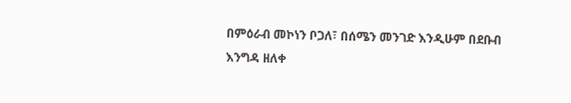በምዕራብ መኮነን ቦጋለ፣ በሰሜን መንገድ እንዲሁም በደቡብ እንግዳ ዘለቀ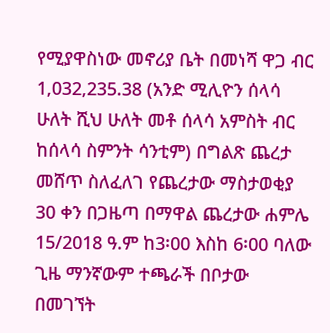የሚያዋስነው መኖሪያ ቤት በመነሻ ዋጋ ብር 1,032,235.38 (አንድ ሚሊዮን ሰላሳ ሁለት ሺህ ሁለት መቶ ሰላሳ አምስት ብር ከሰላሳ ስምንት ሳንቲም) በግልጽ ጨረታ መሸጥ ስለፈለገ የጨረታው ማስታወቂያ 30 ቀን በጋዜጣ በማዋል ጨረታው ሐምሌ 15/2018 ዓ.ም ከ3፡00 እስከ 6፡00 ባለው ጊዜ ማንኛውም ተጫራች በቦታው በመገኘት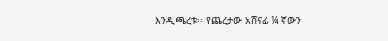እንዲጫረቱ፡፡ የጨረታው አሸናፊ ¼ ኛውን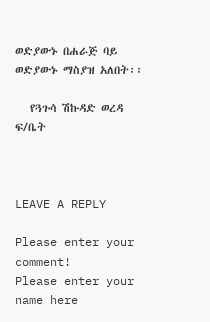ወድያውኑ በሐራጅ ባይ ወድያውኑ ማስያዝ አለበት፡፡

   የጓጉሳ ሽኩዳድ ወረዳ ፍ/ቤት



LEAVE A REPLY

Please enter your comment!
Please enter your name here